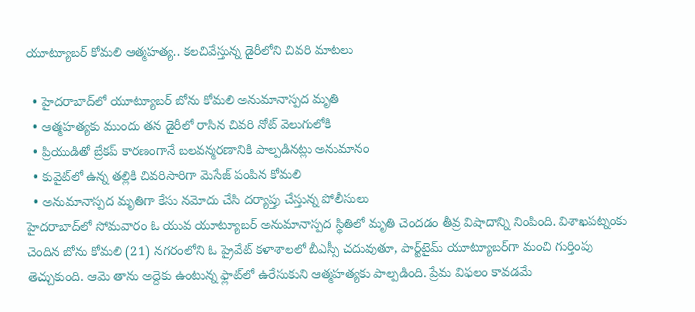యూట్యూబర్ కోమలి ఆత్మహత్య.. కలచివేస్తున్న డైరీలోని చివరి మాటలు

  • హైదరాబాద్‌లో యూట్యూబర్ బోను కోమలి అనుమానాస్పద మృతి
  • ఆత్మహత్యకు ముందు తన డైరీలో రాసిన చివరి నోట్ వెలుగులోకి
  • ప్రియుడితో బ్రేకప్ కారణంగానే బలవన్మరణానికి పాల్పడినట్లు అనుమానం
  • కువైట్‌లో ఉన్న తల్లికి చివరిసారిగా మెసేజ్ పంపిన కోమలి
  • అనుమానాస్పద మృతిగా కేసు నమోదు చేసి దర్యాప్తు చేస్తున్న పోలీసులు
హైదరాబాద్‌లో సోమవారం ఓ యువ యూట్యూబర్ అనుమానాస్పద స్థితిలో మృతి చెందడం తీవ్ర విషాదాన్ని నింపింది. విశాఖపట్నంకు చెందిన బోను కోమలి (21) నగరంలోని ఓ ప్రైవేట్ కళాశాలలో బీఎస్సీ చదువుతూ, పార్ట్‌టైమ్‌ యూట్యూబర్‌గా మంచి గుర్తింపు తెచ్చుకుంది. ఆమె తాను అద్దెకు ఉంటున్న ఫ్లాట్‌లో ఉరేసుకుని ఆత్మహత్యకు పాల్పడింది. ప్రేమ విఫలం కావడమే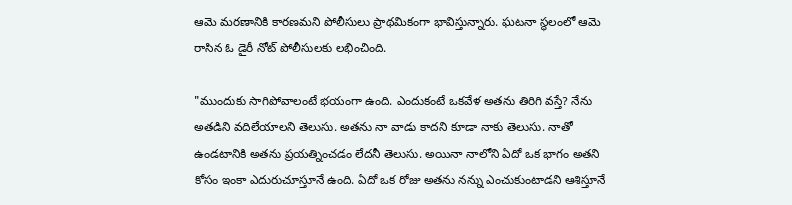ఆమె మరణానికి కారణమని పోలీసులు ప్రాథమికంగా భావిస్తున్నారు. ఘటనా స్థలంలో ఆమె రాసిన ఓ డైరీ నోట్ పోలీసులకు లభించింది.

"ముందుకు సాగిపోవాలంటే భయంగా ఉంది. ఎందుకంటే ఒకవేళ అతను తిరిగి వస్తే? నేను అతడిని వదిలేయాలని తెలుసు. అతను నా వాడు కాదని కూడా నాకు తెలుసు. నాతో ఉండటానికి అతను ప్రయత్నించడం లేదనీ తెలుసు. అయినా నాలోని ఏదో ఒక భాగం అతని కోసం ఇంకా ఎదురుచూస్తూనే ఉంది. ఏదో ఒక రోజు అతను నన్ను ఎంచుకుంటాడని ఆశిస్తూనే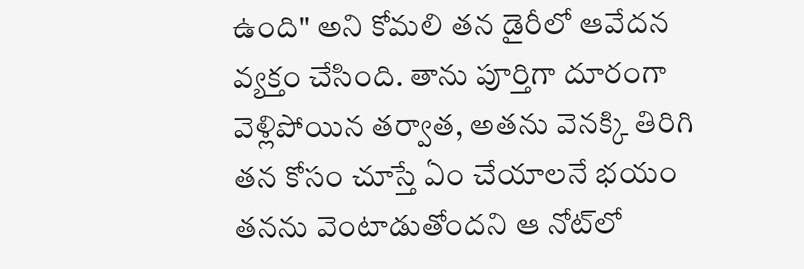ఉంది" అని కోమలి తన డైరీలో ఆవేదన వ్యక్తం చేసింది. తాను పూర్తిగా దూరంగా వెళ్లిపోయిన తర్వాత, అతను వెనక్కి తిరిగి తన కోసం చూస్తే ఏం చేయాలనే భయం తనను వెంటాడుతోందని ఆ నోట్‌లో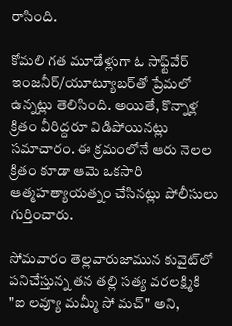రాసింది.

కోమలి గత మూడేళ్లుగా ఓ సాఫ్ట్‌వేర్ ఇంజనీర్/యూట్యూబర్‌తో ప్రేమలో ఉన్నట్లు తెలిసింది. అయితే, కొన్నాళ్ల క్రితం వీరిద్దరూ విడిపోయినట్లు సమాచారం. ఈ క్రమంలోనే ఆరు నెలల క్రితం కూడా ఆమె ఒకసారి ఆత్మహత్యాయత్నం చేసినట్లు పోలీసులు గుర్తించారు.

సోమవారం తెల్లవారుజామున కువైట్‌లో పనిచేస్తున్న తన తల్లి సత్య వరలక్ష్మికి "ఐ లవ్యూ మమ్మీ సో మచ్" అని,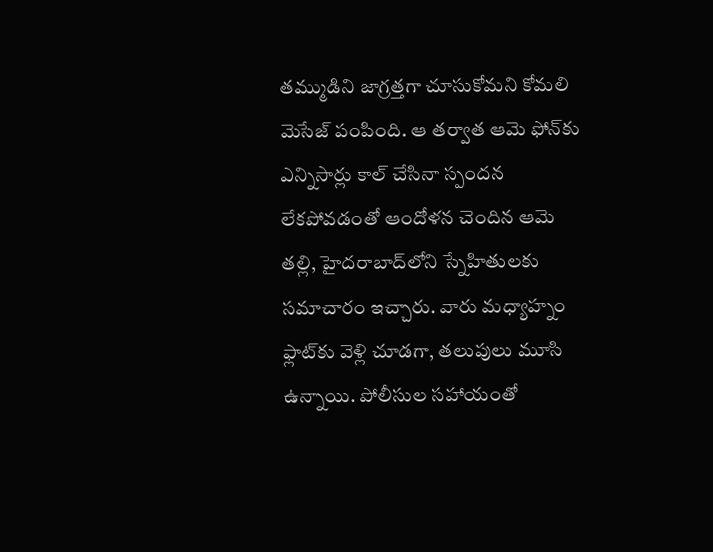తమ్ముడిని జాగ్రత్తగా చూసుకోమని కోమలి మెసేజ్ పంపింది. ఆ తర్వాత ఆమె ఫోన్‌కు ఎన్నిసార్లు కాల్ చేసినా స్పందన లేకపోవడంతో ఆందోళన చెందిన ఆమె తల్లి, హైదరాబాద్‌లోని స్నేహితులకు సమాచారం ఇచ్చారు. వారు మధ్యాహ్నం ఫ్లాట్‌కు వెళ్లి చూడగా, తలుపులు మూసి ఉన్నాయి. పోలీసుల సహాయంతో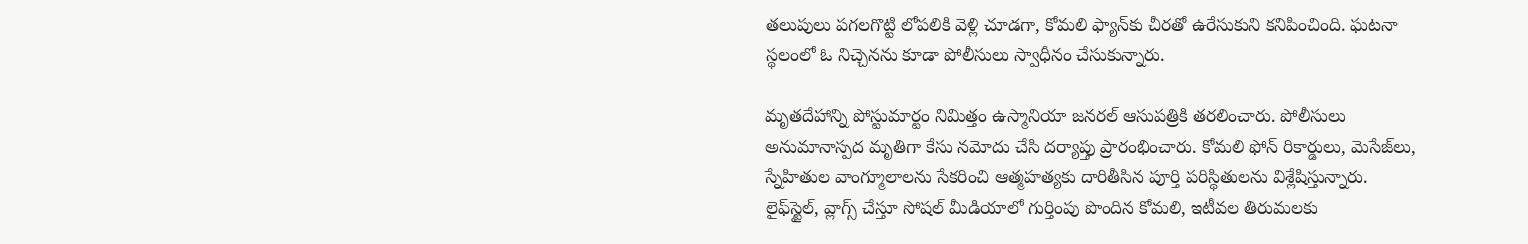తలుపులు పగలగొట్టి లోపలికి వెళ్లి చూడగా, కోమలి ఫ్యాన్‌కు చీరతో ఉరేసుకుని కనిపించింది. ఘటనా స్థలంలో ఓ నిచ్చెనను కూడా పోలీసులు స్వాధీనం చేసుకున్నారు.

మృతదేహాన్ని పోస్టుమార్టం నిమిత్తం ఉస్మానియా జనరల్ ఆసుప‌త్రికి తరలించారు. పోలీసులు అనుమానాస్పద మృతిగా కేసు నమోదు చేసి దర్యాప్తు ప్రారంభించారు. కోమలి ఫోన్ రికార్డులు, మెసేజ్‌లు, స్నేహితుల వాంగ్మూలాలను సేకరించి ఆత్మహత్యకు దారితీసిన పూర్తి పరిస్థితులను విశ్లేషిస్తున్నారు. లైఫ్‌స్టైల్, వ్లాగ్స్ చేస్తూ సోషల్ మీడియాలో గుర్తింపు పొందిన కోమలి, ఇటీవల తిరుమలకు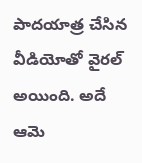పాదయాత్ర చేసిన వీడియోతో వైరల్ అయింది. అదే ఆమె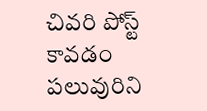చివరి పోస్ట్ కావడం పలువురిని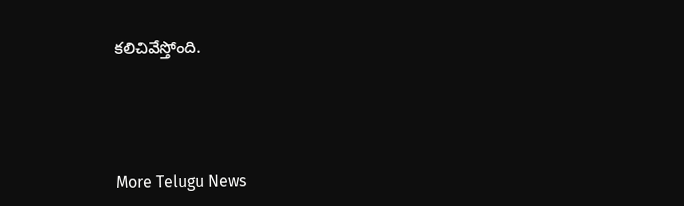కలిచివేస్తోంది.




More Telugu News